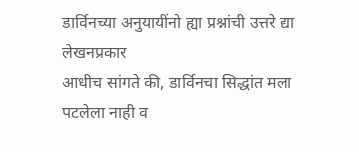डार्विनच्या अनुयायींनो ह्या प्रश्नांची उत्तरे द्या
लेखनप्रकार
आधीच सांगते की, डार्विनचा सिद्धांत मला पटलेला नाही व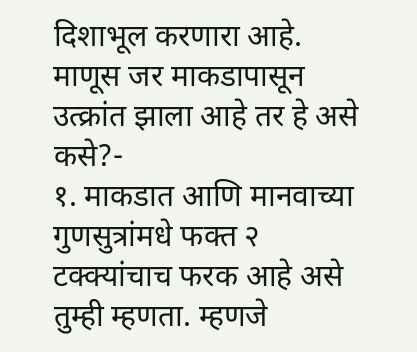दिशाभूल करणारा आहे.
माणूस जर माकडापासून उत्क्रांत झाला आहे तर हे असे कसे?-
१. माकडात आणि मानवाच्या गुणसुत्रांमधे फक्त २ टक्क्यांचाच फरक आहे असे तुम्ही म्हणता. म्हणजे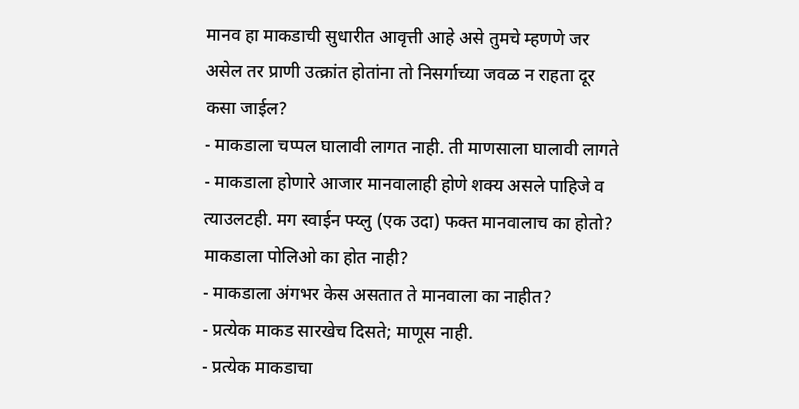मानव हा माकडाची सुधारीत आवृत्ती आहे असे तुमचे म्हणणे जर असेल तर प्राणी उत्क्रांत होतांना तो निसर्गाच्या जवळ न राहता दूर कसा जाईल?
- माकडाला चप्पल घालावी लागत नाही. ती माणसाला घालावी लागते
- माकडाला होणारे आजार मानवालाही होणे शक्य असले पाहिजे व त्याउलटही. मग स्वाईन फ्य्लु (एक उदा) फक्त मानवालाच का होतो? माकडाला पोलिओ का होत नाही?
- माकडाला अंगभर केस असतात ते मानवाला का नाहीत?
- प्रत्येक माकड सारखेच दिसते; माणूस नाही.
- प्रत्येक माकडाचा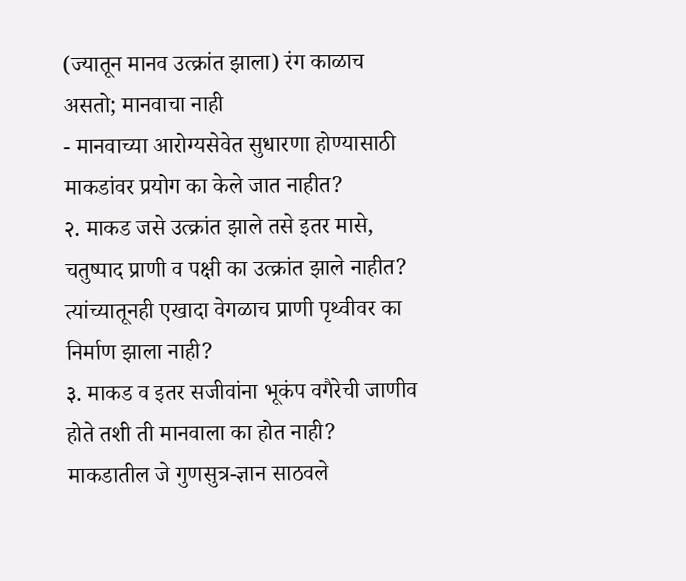(ज्यातून मानव उत्क्रांत झाला) रंग काळाच असतो; मानवाचा नाही
- मानवाच्या आरोग्यसेवेत सुधारणा होण्यासाठी माकडांवर प्रयोग का केले जात नाहीत?
२. माकड जसे उत्क्रांत झाले तसे इतर मासे, चतुष्पाद प्राणी व पक्षी का उत्क्रांत झाले नाहीत? त्यांच्यातूनही एखादा वेगळाच प्राणी पृथ्वीवर का निर्माण झाला नाही?
३. माकड व इतर सजीवांना भूकंप वगैरेची जाणीव होते तशी ती मानवाला का होत नाही? माकडातील जे गुणसुत्र-ज्ञान साठवले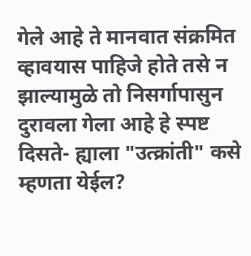गेले आहे ते मानवात संक्रमित व्हावयास पाहिजे होते तसे न झाल्यामुळे तो निसर्गापासुन दुरावला गेला आहे हे स्पष्ट दिसते- ह्याला "उत्क्रांती" कसे म्हणता येईल?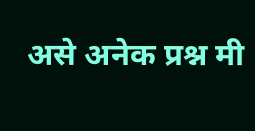असे अनेक प्रश्न मी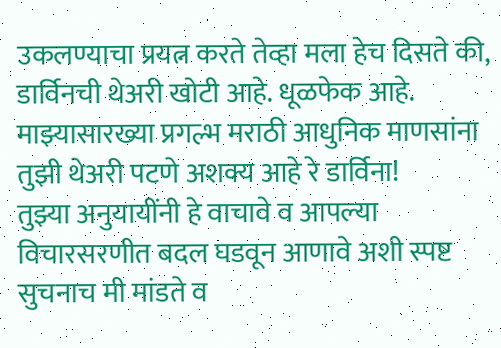उकलण्याचा प्रयत्न करते तेव्हा मला हेच दिसते की, डार्विनची थेअरी खोटी आहे. धूळफेक आहे.
माझ्यासारख्या प्रगल्भ मराठी आधुनिक माणसांना तुझी थेअरी पटणे अशक्य आहे रे डार्विना!
तुझ्या अनुयायींनी हे वाचावे व आपल्या विचारसरणीत बदल घडवून आणावे अशी स्पष्ट सुचनाच मी मांडते व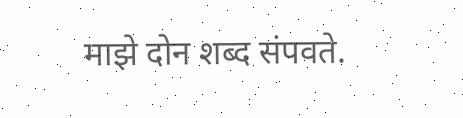माझे दोन शब्द संपवते.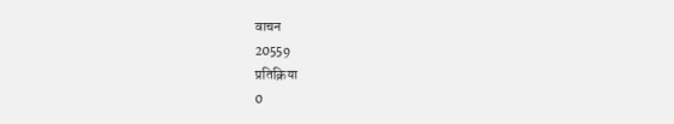वाचन
20559
प्रतिक्रिया
0